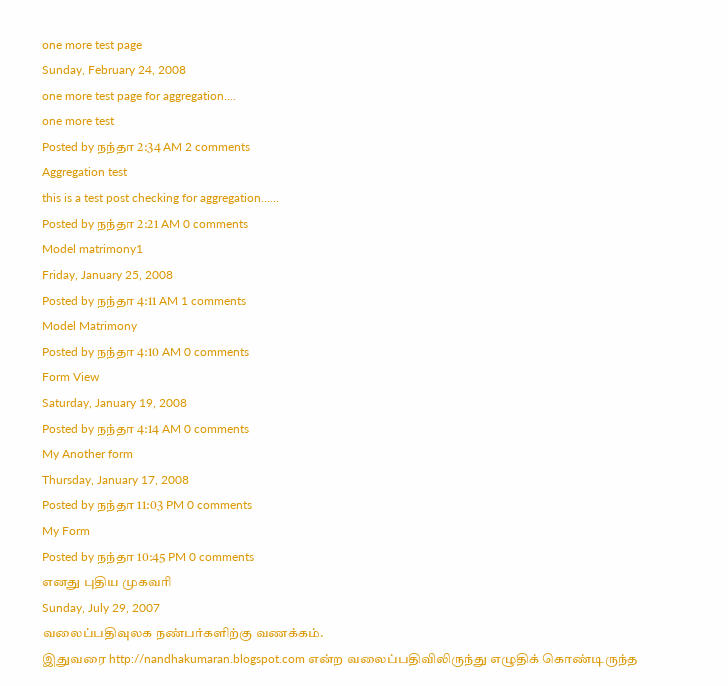one more test page
Sunday, February 24, 2008
one more test page for aggregation....
one more test
Posted by நந்தா 2:34 AM 2 comments
Aggregation test
this is a test post checking for aggregation......
Posted by நந்தா 2:21 AM 0 comments
Model matrimony1
Friday, January 25, 2008
Posted by நந்தா 4:11 AM 1 comments
Model Matrimony
Posted by நந்தா 4:10 AM 0 comments
Form View
Saturday, January 19, 2008
Posted by நந்தா 4:14 AM 0 comments
My Another form
Thursday, January 17, 2008
Posted by நந்தா 11:03 PM 0 comments
My Form
Posted by நந்தா 10:45 PM 0 comments
எனது புதிய முகவரி
Sunday, July 29, 2007
வலைப்பதிவுலக நண்பர்களிற்கு வணக்கம்.
இதுவரை http://nandhakumaran.blogspot.com என்ற வலைப்பதிவிலிருந்து எழுதிக் கொண்டிருந்த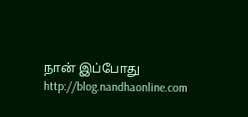நான் இப்போது http://blog.nandhaonline.com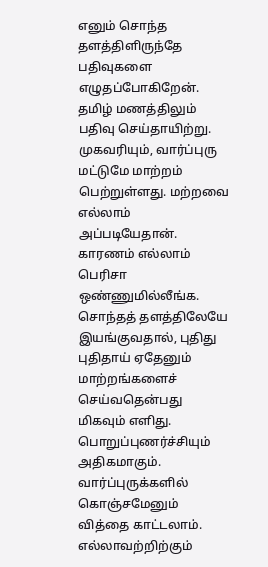எனும் சொந்த தளத்திளிருந்தே பதிவுகளை எழுதப்போகிறேன். தமிழ் மணத்திலும் பதிவு செய்தாயிற்று. முகவரியும், வார்ப்புரு மட்டுமே மாற்றம் பெற்றுள்ளது. மற்றவை எல்லாம் அப்படியேதான்.
காரணம் எல்லாம் பெரிசா ஒண்ணுமில்லீங்க. சொந்தத் தளத்திலேயே இயங்குவதால், புதிது புதிதாய் ஏதேனும் மாற்றங்களைச் செய்வதென்பது மிகவும் எளிது. பொறுப்புணர்ச்சியும் அதிகமாகும். வார்ப்புருக்களில் கொஞ்சமேனும் வித்தை காட்டலாம். எல்லாவற்றிற்கும்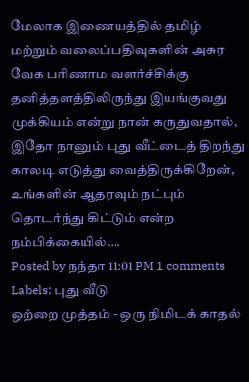மேலாக இணையத்தில் தமிழ் மற்றும் வலைப்பதிவுகளின் அசுர வேக பரிணாம வளர்ச்சிக்கு தனித்தளத்திலிருந்து இயங்குவது முக்கியம் என்று நான் கருதுவதால், இதோ நானும் புது வீட்டைத் திறந்து காலடி எடுத்து வைத்திருக்கிறேன், உங்களின் ஆதரவும் நட்பும் தொடர்ந்து கிட்டும் என்ற நம்பிக்கையில்….
Posted by நந்தா 11:01 PM 1 comments
Labels: புது வீடு
ஒற்றை முத்தம் - ஒரு நிமிடக் காதல்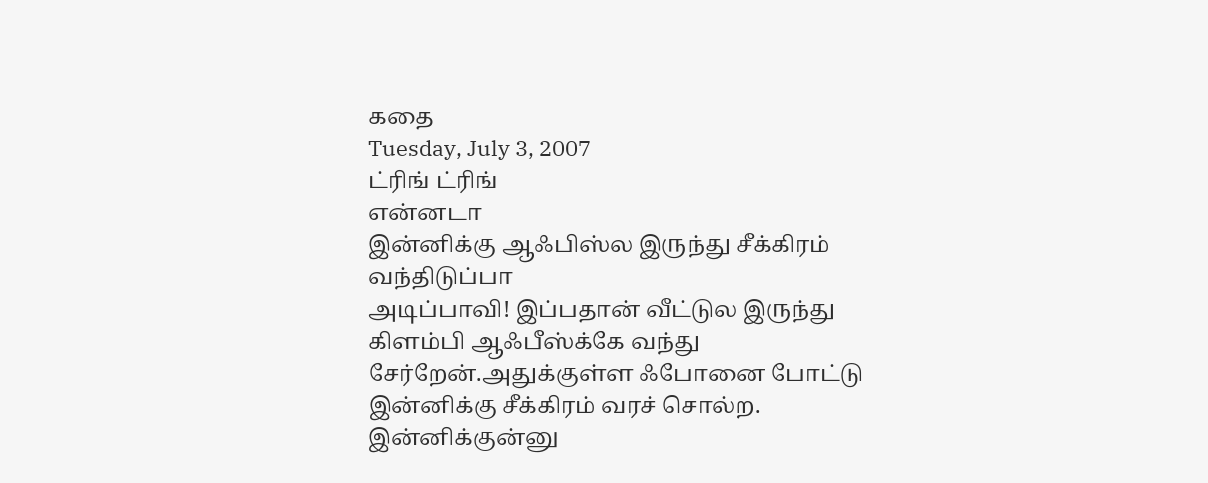கதை
Tuesday, July 3, 2007
ட்ரிங் ட்ரிங்
என்னடா
இன்னிக்கு ஆஃபிஸ்ல இருந்து சீக்கிரம் வந்திடுப்பா
அடிப்பாவி! இப்பதான் வீட்டுல இருந்து கிளம்பி ஆஃபீஸ்க்கே வந்து சேர்றேன்.அதுக்குள்ள ஃபோனை போட்டு இன்னிக்கு சீக்கிரம் வரச் சொல்ற. இன்னிக்குன்னு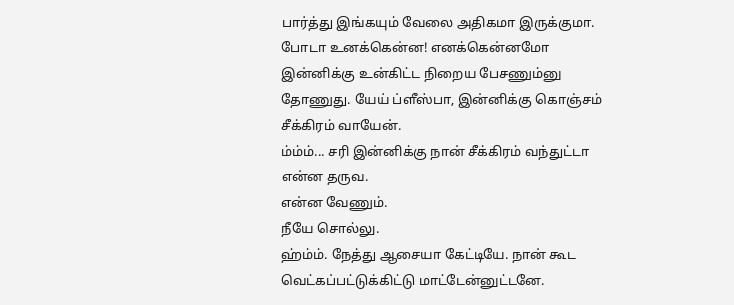பார்த்து இங்கயும் வேலை அதிகமா இருக்குமா.
போடா உனக்கென்ன! எனக்கென்னமோ இன்னிக்கு உன்கிட்ட நிறைய பேசணும்னு தோணுது. யேய் ப்ளீஸ்பா, இன்னிக்கு கொஞ்சம் சீக்கிரம் வாயேன்.
ம்ம்ம்... சரி இன்னிக்கு நான் சீக்கிரம் வந்துட்டா என்ன தருவ.
என்ன வேணும்.
நீயே சொல்லு.
ஹ்ம்ம். நேத்து ஆசையா கேட்டியே. நான் கூட வெட்கப்பட்டுக்கிட்டு மாட்டேன்னுட்டனே.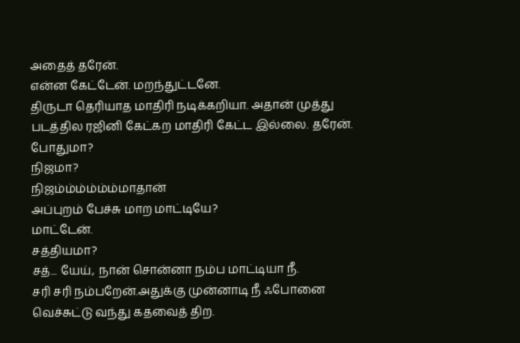அதைத் தரேன்.
என்ன கேட்டேன். மறந்துட்டனே.
திருடா தெரியாத மாதிரி நடிக்கறியா. அதான் முத்து படத்தில ரஜினி கேட்கற மாதிரி கேட்ட இல்லை. தரேன். போதுமா?
நிஜமா?
நிஜம்ம்ம்ம்ம்ம்மாதான்
அப்புறம் பேச்சு மாற மாட்டியே?
மாட்டேன்.
சத்தியமா?
சத்... யேய், நான் சொன்னா நம்ப மாட்டியா நீ.
சரி சரி நம்பறேன்.அதுக்கு முன்னாடி நீ ஃபோனை வெச்சுட்டு வந்து கதவைத் திற.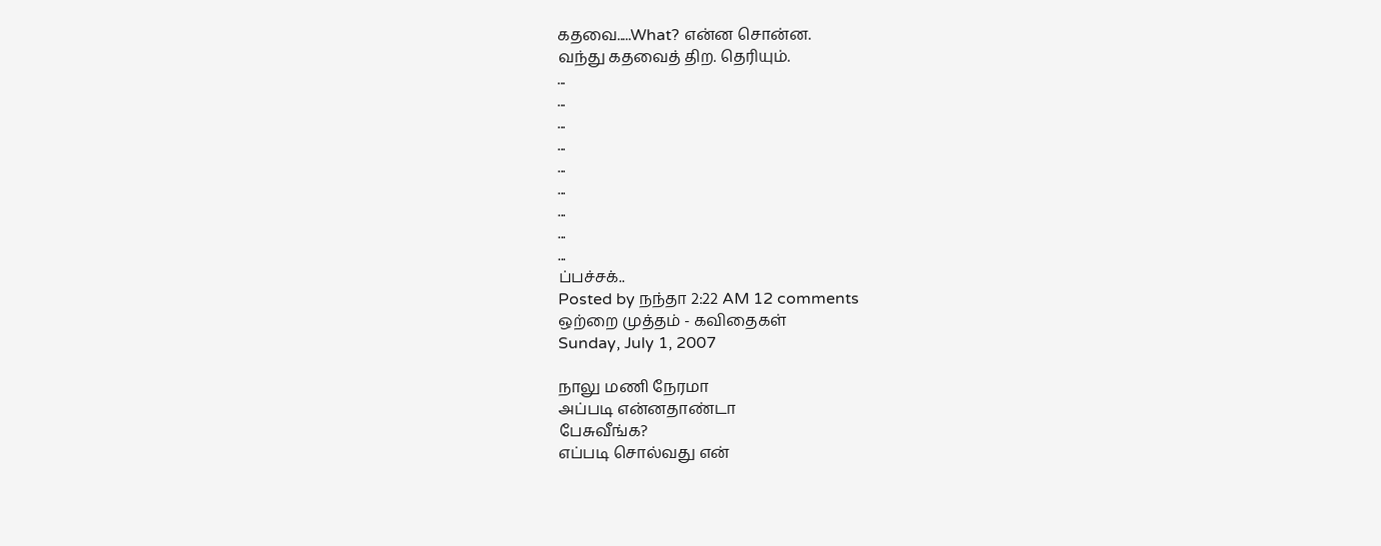கதவை.....What? என்ன சொன்ன.
வந்து கதவைத் திற. தெரியும்.
...
...
...
...
...
...
...
...
...
ப்பச்சக்..
Posted by நந்தா 2:22 AM 12 comments
ஒற்றை முத்தம் - கவிதைகள்
Sunday, July 1, 2007

நாலு மணி நேரமா
அப்படி என்னதாண்டா
பேசுவீங்க?
எப்படி சொல்வது என்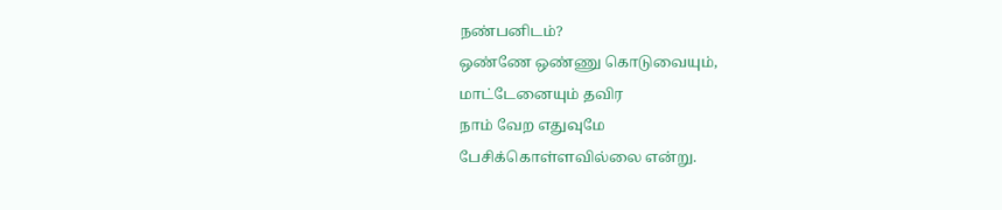நண்பனிடம்?
ஒண்ணே ஒண்ணு கொடுவையும்,
மாட்டேனையும் தவிர
நாம் வேற எதுவுமே
பேசிக்கொள்ளவில்லை என்று.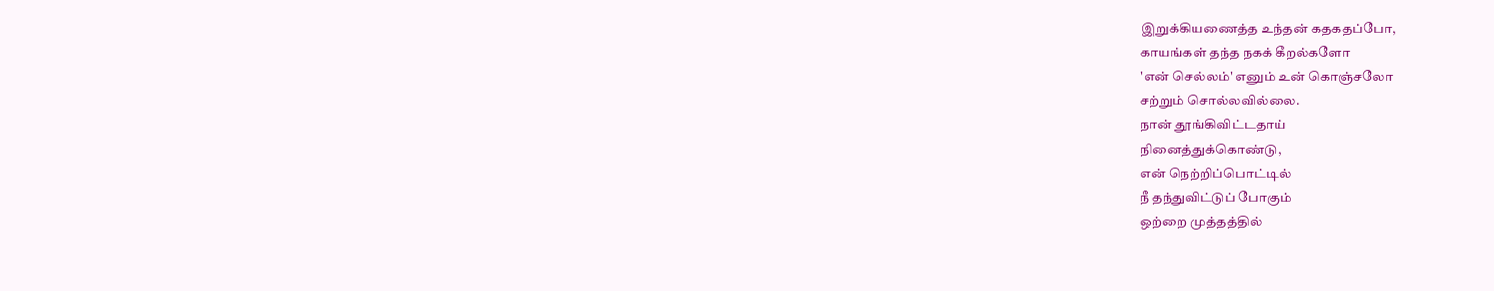இறுக்கியணைத்த உந்தன் கதகதப்போ,
காயங்கள் தந்த நகக் கீறல்களோ
'என் செல்லம்' எனும் உன் கொஞ்சலோ
சற்றும் சொல்லவில்லை.
நான் தூங்கிவிட்டதாய்
நினைத்துக்கொண்டு,
என் நெற்றிப்பொட்டில்
நீ தந்துவிட்டுப் போகும்
ஒற்றை முத்தத்தில்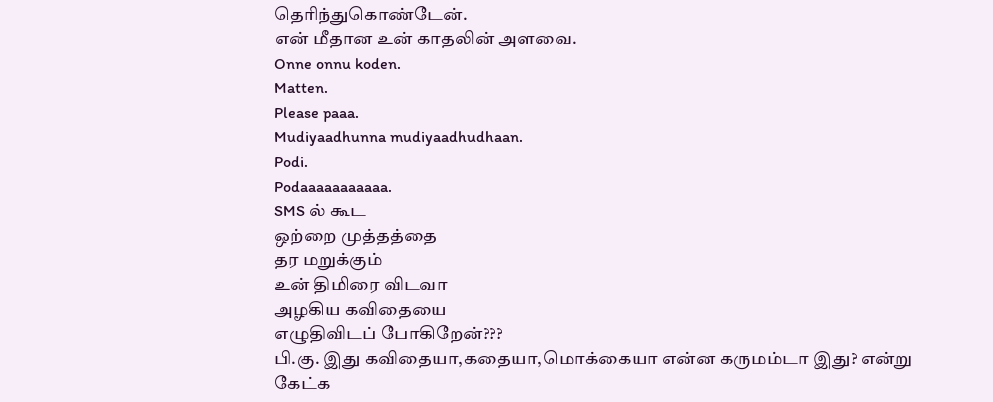தெரிந்துகொண்டேன்.
என் மீதான உன் காதலின் அளவை.
Onne onnu koden.
Matten.
Please paaa.
Mudiyaadhunna mudiyaadhudhaan.
Podi.
Podaaaaaaaaaaa.
SMS ல் கூட
ஒற்றை முத்தத்தை
தர மறுக்கும்
உன் திமிரை விடவா
அழகிய கவிதையை
எழுதிவிடப் போகிறேன்???
பி.கு. இது கவிதையா,கதையா,மொக்கையா என்ன கருமம்டா இது? என்று கேட்க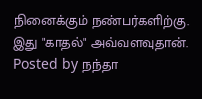நினைக்கும் நண்பர்களிற்கு. இது "காதல்" அவ்வளவுதான்.
Posted by நந்தா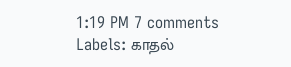1:19 PM 7 comments
Labels: காதல்